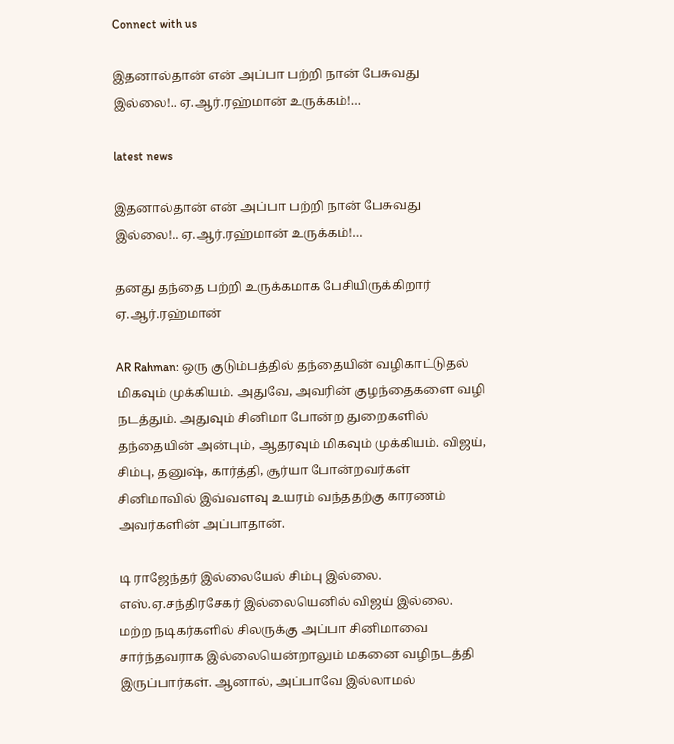Connect with us

இதனால்தான் என் அப்பா பற்றி நான் பேசுவது இல்லை!.. ஏ.ஆர்.ரஹ்மான் உருக்கம்!…

latest news

இதனால்தான் என் அப்பா பற்றி நான் பேசுவது இல்லை!.. ஏ.ஆர்.ரஹ்மான் உருக்கம்!…

தனது தந்தை பற்றி உருக்கமாக பேசியிருக்கிறார் ஏ.ஆர்.ரஹ்மான்

AR Rahman: ஒரு குடும்பத்தில் தந்தையின் வழிகாட்டுதல் மிகவும் முக்கியம். அதுவே, அவரின் குழந்தைகளை வழி நடத்தும். அதுவும் சினிமா போன்ற துறைகளில் தந்தையின் அன்பும், ஆதரவும் மிகவும் முக்கியம். விஜய், சிம்பு, தனுஷ், கார்த்தி, சூர்யா போன்றவர்கள் சினிமாவில் இவ்வளவு உயரம் வந்ததற்கு காரணம் அவர்களின் அப்பாதான்.

டி ராஜேந்தர் இல்லையேல் சிம்பு இல்லை. எஸ்.ஏ.சந்திரசேகர் இல்லையெனில் விஜய் இல்லை. மற்ற நடிகர்களில் சிலருக்கு அப்பா சினிமாவை சார்ந்தவராக இல்லையென்றாலும் மகனை வழிநடத்தி இருப்பார்கள். ஆனால், அப்பாவே இல்லாமல்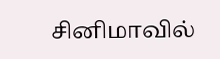சினிமாவில்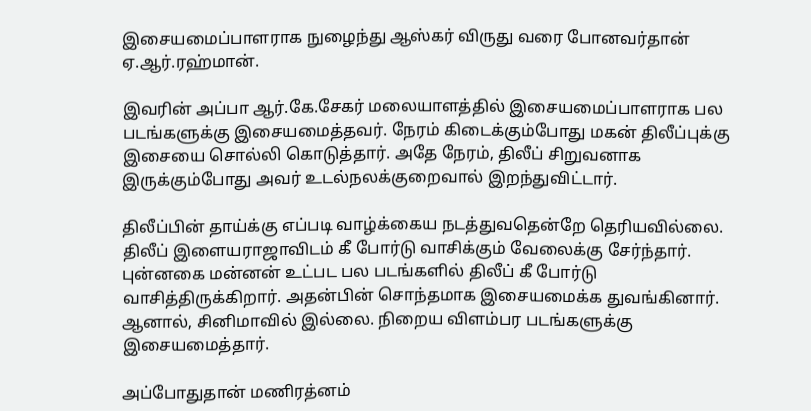இசையமைப்பாளராக நுழைந்து ஆஸ்கர் விருது வரை போனவர்தான் ஏ.ஆர்.ரஹ்மான்.

இவரின் அப்பா ஆர்.கே.சேகர் மலையாளத்தில் இசையமைப்பாளராக பல படங்களுக்கு இசையமைத்தவர். நேரம் கிடைக்கும்போது மகன் திலீப்புக்கு இசையை சொல்லி கொடுத்தார். அதே நேரம், திலீப் சிறுவனாக இருக்கும்போது அவர் உடல்நலக்குறைவால் இறந்துவிட்டார்.

திலீப்பின் தாய்க்கு எப்படி வாழ்க்கைய நடத்துவதென்றே தெரியவில்லை. திலீப் இளையராஜாவிடம் கீ போர்டு வாசிக்கும் வேலைக்கு சேர்ந்தார். புன்னகை மன்னன் உட்பட பல படங்களில் திலீப் கீ போர்டு வாசித்திருக்கிறார். அதன்பின் சொந்தமாக இசையமைக்க துவங்கினார். ஆனால், சினிமாவில் இல்லை. நிறைய விளம்பர படங்களுக்கு இசையமைத்தார்.

அப்போதுதான் மணிரத்னம்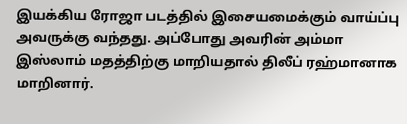இயக்கிய ரோஜா படத்தில் இசையமைக்கும் வாய்ப்பு அவருக்கு வந்தது. அப்போது அவரின் அம்மா இஸ்லாம் மதத்திற்கு மாறியதால் திலீப் ரஹ்மானாக மாறினார்.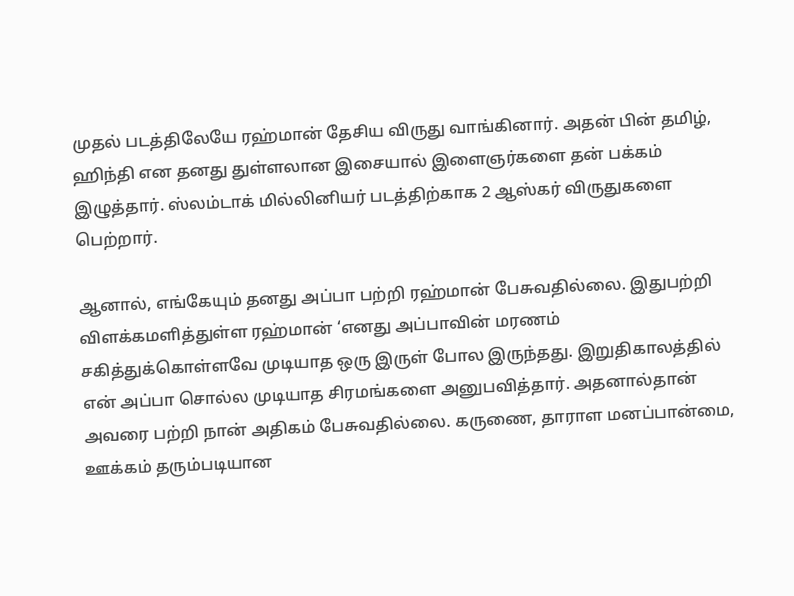முதல் படத்திலேயே ரஹ்மான் தேசிய விருது வாங்கினார். அதன் பின் தமிழ், ஹிந்தி என தனது துள்ளலான இசையால் இளைஞர்களை தன் பக்கம் இழுத்தார். ஸ்லம்டாக் மில்லினியர் படத்திற்காக 2 ஆஸ்கர் விருதுகளை பெற்றார்.

ஆனால், எங்கேயும் தனது அப்பா பற்றி ரஹ்மான் பேசுவதில்லை. இதுபற்றி விளக்கமளித்துள்ள ரஹ்மான் ‘எனது அப்பாவின் மரணம் சகித்துக்கொள்ளவே முடியாத ஒரு இருள் போல இருந்தது. இறுதிகாலத்தில் என் அப்பா சொல்ல முடியாத சிரமங்களை அனுபவித்தார். அதனால்தான் அவரை பற்றி நான் அதிகம் பேசுவதில்லை. கருணை, தாராள மனப்பான்மை, ஊக்கம் தரும்படியான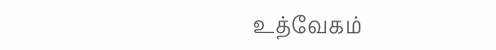உத்வேகம்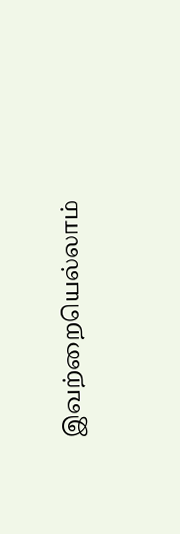இவற்றையெல்லாம்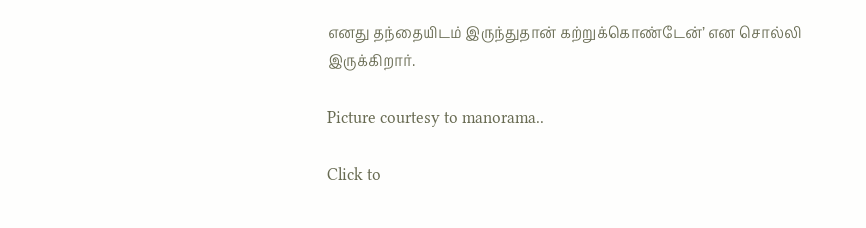எனது தந்தையிடம் இருந்துதான் கற்றுக்கொண்டேன்’ என சொல்லி இருக்கிறார்.

Picture courtesy to manorama..

Click to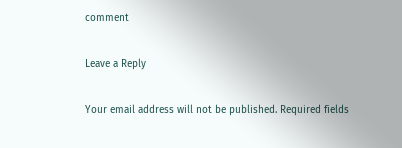comment

Leave a Reply

Your email address will not be published. Required fields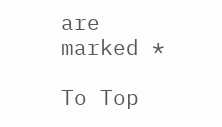are marked *

To Top